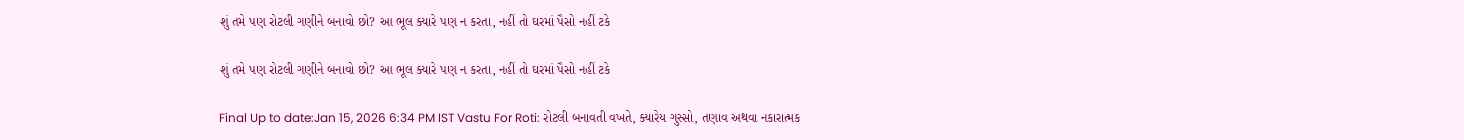શું તમે પણ રોટલી ગણીને બનાવો છો? આ ભૂલ ક્યારે પણ ન કરતા, નહીં તો ઘરમાં પૈસો નહીં ટકે

શું તમે પણ રોટલી ગણીને બનાવો છો? આ ભૂલ ક્યારે પણ ન કરતા, નહીં તો ઘરમાં પૈસો નહીં ટકે

Final Up to date:Jan 15, 2026 6:34 PM IST Vastu For Roti: રોટલી બનાવતી વખતે, ક્યારેય ગુસ્સો, તણાવ અથવા નકારાત્મક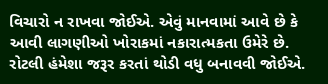વિચારો ન રાખવા જોઈએ. એવું માનવામાં આવે છે કે આવી લાગણીઓ ખોરાકમાં નકારાત્મકતા ઉમેરે છે. રોટલી હંમેશા જરૂર કરતાં થોડી વધુ બનાવવી જોઈએ.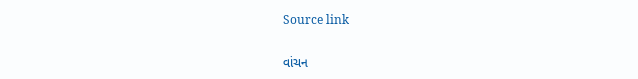Source link

વાંચન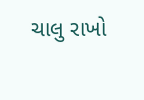ચાલુ રાખો